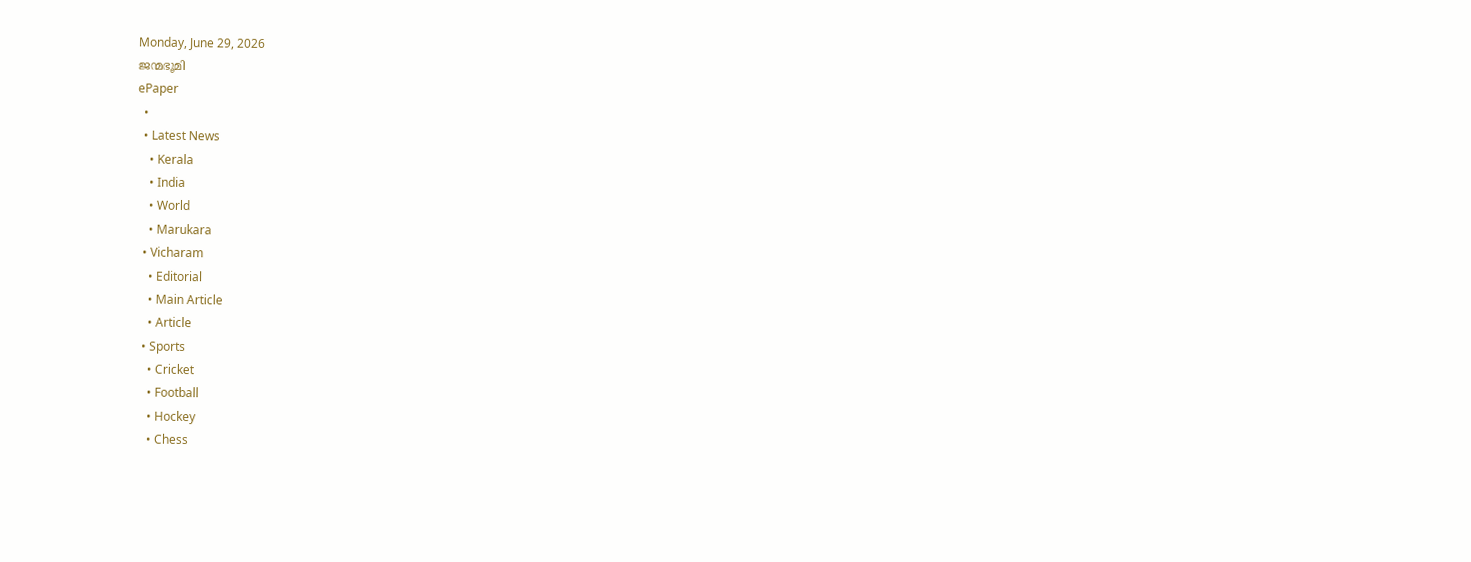Monday, June 29, 2026
ജന്മഭൂമി
ePaper
  •
  • Latest News
    • Kerala
    • India
    • World
    • Marukara
  • Vicharam
    • Editorial
    • Main Article
    • Article
  • Sports
    • Cricket
    • Football
    • Hockey
    • Chess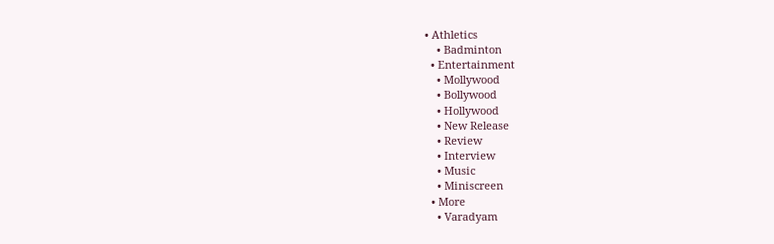• Athletics
    • Badminton
  • Entertainment
    • Mollywood
    • Bollywood
    • Hollywood
    • New Release
    • Review
    • Interview
    • Music
    • Miniscreen
  • More
    • Varadyam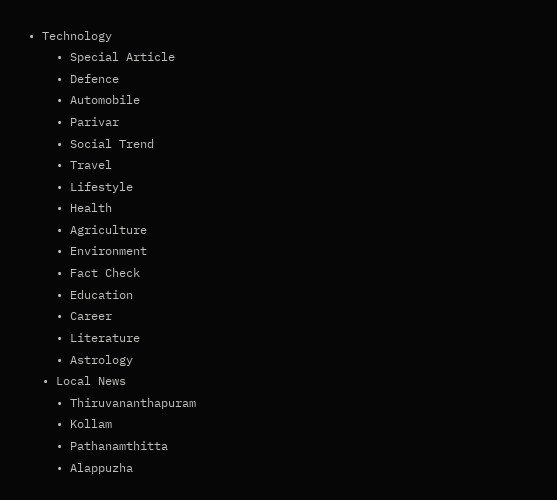• Technology
    • Special Article
    • Defence
    • Automobile
    • Parivar
    • Social Trend
    • Travel
    • Lifestyle
    • Health
    • Agriculture
    • Environment
    • Fact Check
    • Education
    • Career
    • Literature
    • Astrology
  • Local News
    • Thiruvananthapuram
    • Kollam
    • Pathanamthitta
    • Alappuzha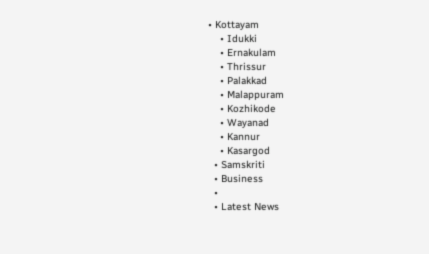• Kottayam
    • Idukki
    • Ernakulam
    • Thrissur
    • Palakkad
    • Malappuram
    • Kozhikode
    • Wayanad
    • Kannur
    • Kasargod
  • Samskriti
  • Business
  •
  • Latest News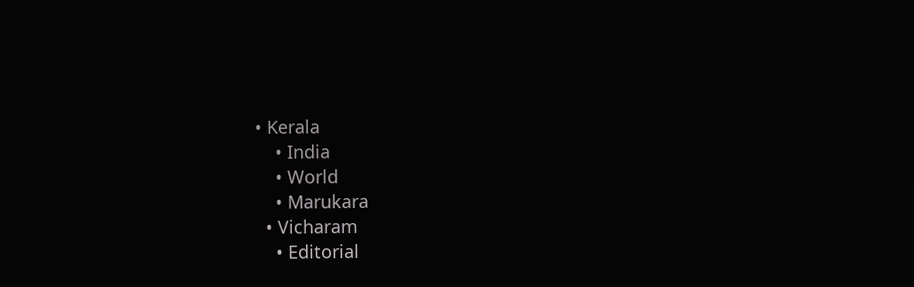• Kerala
    • India
    • World
    • Marukara
  • Vicharam
    • Editorial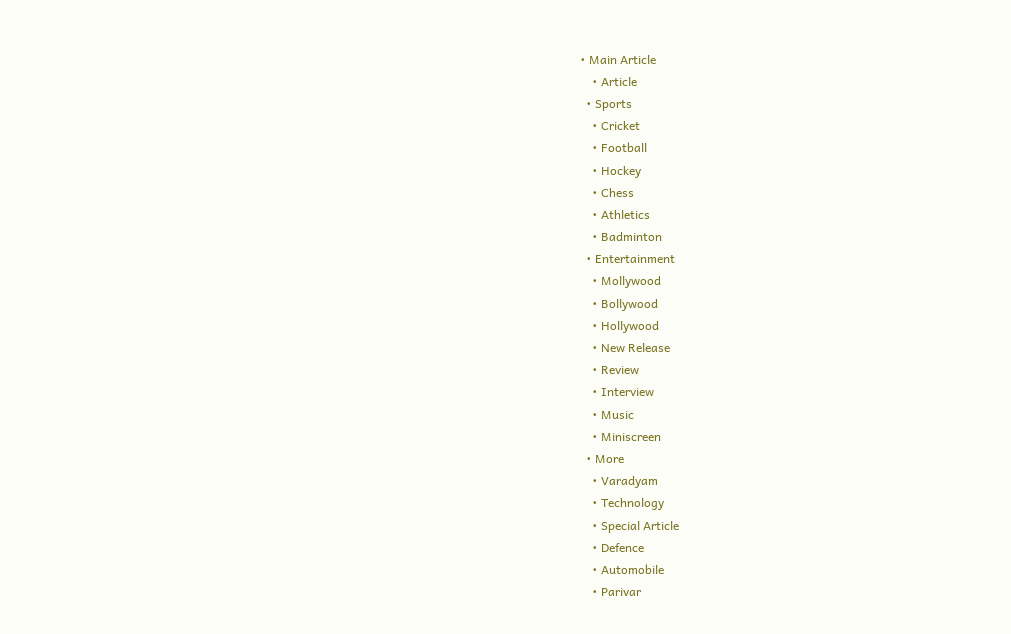• Main Article
    • Article
  • Sports
    • Cricket
    • Football
    • Hockey
    • Chess
    • Athletics
    • Badminton
  • Entertainment
    • Mollywood
    • Bollywood
    • Hollywood
    • New Release
    • Review
    • Interview
    • Music
    • Miniscreen
  • More
    • Varadyam
    • Technology
    • Special Article
    • Defence
    • Automobile
    • Parivar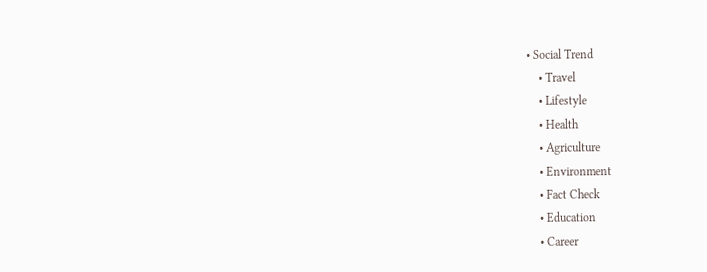• Social Trend
    • Travel
    • Lifestyle
    • Health
    • Agriculture
    • Environment
    • Fact Check
    • Education
    • Career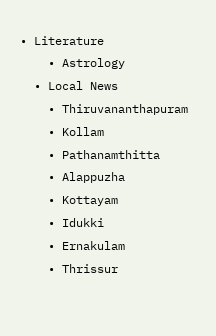• Literature
    • Astrology
  • Local News
    • Thiruvananthapuram
    • Kollam
    • Pathanamthitta
    • Alappuzha
    • Kottayam
    • Idukki
    • Ernakulam
    • Thrissur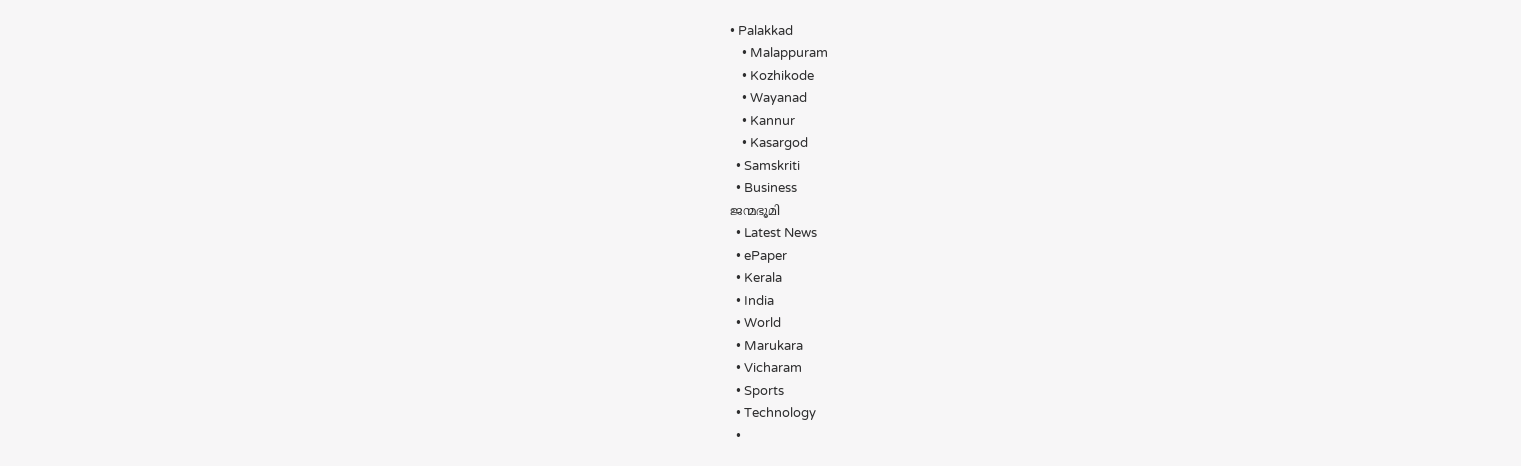• Palakkad
    • Malappuram
    • Kozhikode
    • Wayanad
    • Kannur
    • Kasargod
  • Samskriti
  • Business
ജന്മഭൂമി
  • Latest News
  • ePaper
  • Kerala
  • India
  • World
  • Marukara
  • Vicharam
  • Sports
  • Technology
  •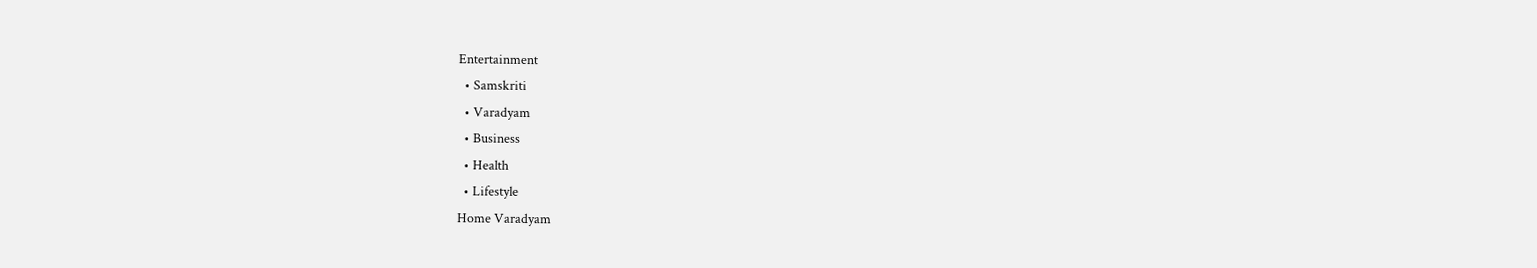Entertainment
  • Samskriti
  • Varadyam
  • Business
  • Health
  • Lifestyle
Home Varadyam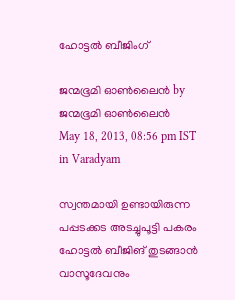ഹോട്ടല്‍ ബീജിംഗ്‌

ജന്മഭൂമി ഓണ്‍ലൈന്‍ by ജന്മഭൂമി ഓണ്‍ലൈന്‍
May 18, 2013, 08:56 pm IST
in Varadyam

സ്വന്തമായി ഉണ്ടായിരുന്ന പപ്പടക്കട അടച്ചുപൂട്ടി പകരം ഹോട്ടല്‍ ബീജിങ്‌ തുടങ്ങാന്‍ വാസൂദേവനും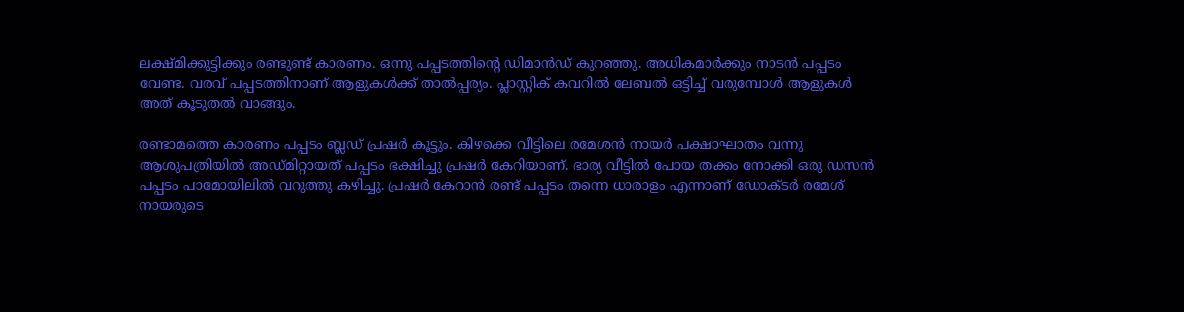ലക്ഷ്മിക്കുട്ടിക്കും രണ്ടുണ്ട്‌ കാരണം. ഒന്നു പപ്പടത്തിന്റെ ഡിമാന്‍ഡ്‌ കുറഞ്ഞു. അധികമാര്‍ക്കും നാടന്‍ പപ്പടം വേണ്ട. വരവ്‌ പപ്പടത്തിനാണ്‌ ആളുകള്‍ക്ക്‌ താല്‍പ്പര്യം. പ്ലാസ്റ്റിക്‌ കവറില്‍ ലേബല്‍ ഒട്ടിച്ച്‌ വരുമ്പോള്‍ ആളുകള്‍ അത്‌ കൂടുതല്‍ വാങ്ങും.

രണ്ടാമത്തെ കാരണം പപ്പടം ബ്ലഡ്‌ പ്രഷര്‍ കൂട്ടും. കിഴക്കെ വീട്ടിലെ രമേശന്‍ നായര്‍ പക്ഷാഘാതം വന്നു ആശുപത്രിയില്‍ അഡ്മിറ്റായത്‌ പപ്പടം ഭക്ഷിച്ചു പ്രഷര്‍ കേറിയാണ്‌. ഭാര്യ വീട്ടില്‍ പോയ തക്കം നോക്കി ഒരു ഡസന്‍ പപ്പടം പാമോയിലില്‍ വറുത്തു കഴിച്ചു. പ്രഷര്‍ കേറാന്‍ രണ്ട്‌ പപ്പടം തന്നെ ധാരാളം എന്നാണ്‌ ഡോക്ടര്‍ രമേശ്‌ നായരുടെ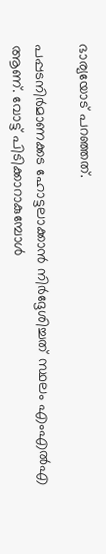ഭാര്യയോട്‌ പറഞ്ഞത്‌.

പപ്പടനിര്‍മാണക്കട ഹോട്ടലാക്കാന്‍ നിര്‍ദ്ദേശിച്ചത്‌ സ്ഥലം എംഎല്‍എ ആണ്‌. വോട്ട്‌ പിടിക്കാറാകുമ്പോള്‍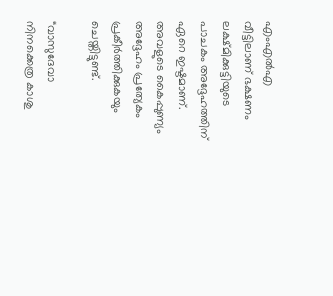എംഎല്‍എ വീട്ടിലാണ്‌ ഭക്ഷണം ലക്ഷ്മിക്കുട്ടിയുടെ പാചകം അദ്ദേഹത്തിന്‌ ഏറെ ഇഷ്ടമാണ്‌. അവളുടെ കൈപ്പുണ്യം അദ്ദേഹം പ്രത്യേകം പ്രകീര്‍ത്തിക്കുകയും ചെയ്തിട്ടുണ്ട്‌.

“വാസുദേവാ നിനക്കെത്ര കാശു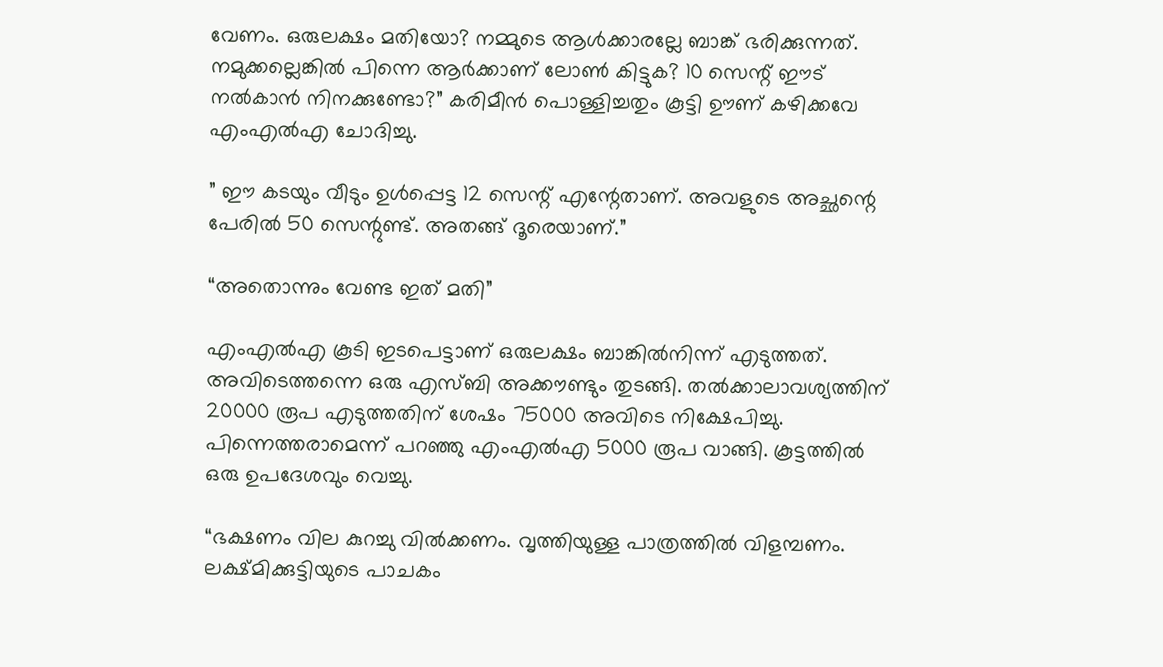വേണം. ഒരുലക്ഷം മതിയോ? നമ്മുടെ ആള്‍ക്കാരല്ലേ ബാങ്ക്‌ ഭരിക്കുന്നത്‌. നമുക്കല്ലെങ്കില്‍ പിന്നെ ആര്‍ക്കാണ്‌ ലോണ്‍ കിട്ടുക? 10 സെന്റ്‌ ഈട്‌ നല്‍കാന്‍ നിനക്കുണ്ടോ?” കരിമീന്‍ പൊള്ളിച്ചതും കൂട്ടി ഊണ്‌ കഴിക്കവേ എംഎല്‍എ ചോദിച്ചു.

” ഈ കടയും വീടും ഉള്‍പ്പെട്ട 12 സെന്റ്‌ എന്റേതാണ്‌. അവളുടെ അച്ഛന്റെ പേരില്‍ 50 സെന്റുണ്ട്‌. അതങ്ങ്‌ ദൂരെയാണ്‌.”

“അതൊന്നും വേണ്ട ഇത്‌ മതി”

എംഎല്‍എ കൂടി ഇടപെട്ടാണ്‌ ഒരുലക്ഷം ബാങ്കില്‍നിന്ന്‌ എടുത്തത്‌. അവിടെത്തന്നെ ഒരു എസ്ബി അക്കൗണ്ടും തുടങ്ങി. തല്‍ക്കാലാവശ്യത്തിന്‌ 20000 രൂപ എടുത്തതിന്‌ ശേഷം 75000 അവിടെ നിക്ഷേപിച്ചു. പിന്നെത്തരാമെന്ന്‌ പറഞ്ഞു എംഎല്‍എ 5000 രൂപ വാങ്ങി. കൂട്ടത്തില്‍ ഒരു ഉപദേശവും വെച്ചു.

“ഭക്ഷണം വില കുറച്ചു വില്‍ക്കണം. വൃത്തിയുള്ള പാത്രത്തില്‍ വിളമ്പണം. ലക്ഷ്മിക്കുട്ടിയുടെ പാചകം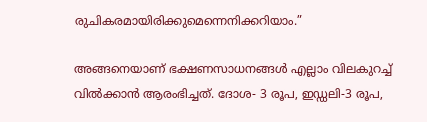രുചികരമായിരിക്കുമെന്നെനിക്കറിയാം.”

അങ്ങനെയാണ്‌ ഭക്ഷണസാധനങ്ങള്‍ എല്ലാം വിലകുറച്ച്‌ വില്‍ക്കാന്‍ ആരംഭിച്ചത്‌. ദോശ- 3 രൂപ, ഇഡ്ഡലി-3 രൂപ,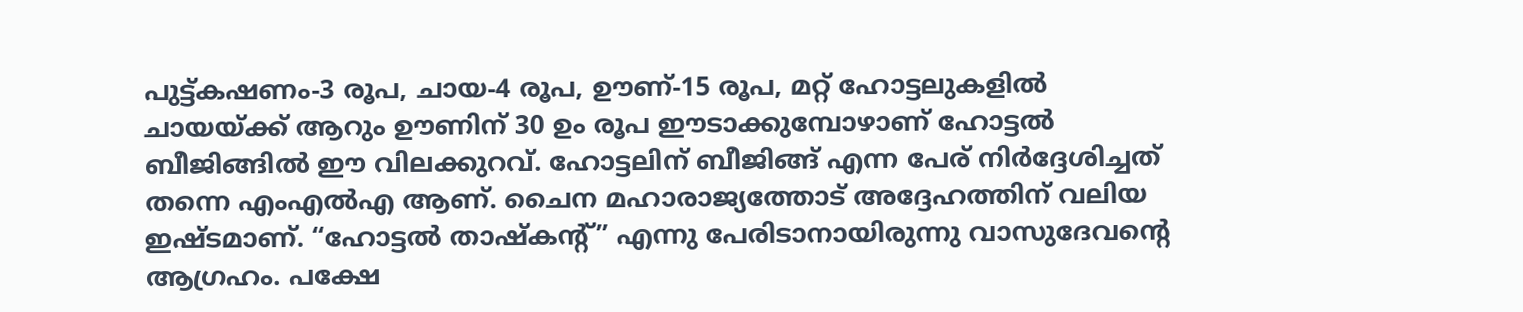പുട്ട്കഷണം-3 രൂപ, ചായ-4 രൂപ, ഊണ്‌-15 രൂപ, മറ്റ്‌ ഹോട്ടലുകളില്‍ ചായയ്‌ക്ക്‌ ആറും ഊണിന്‌ 30 ഉം രൂപ ഈടാക്കുമ്പോഴാണ്‌ ഹോട്ടല്‍ ബീജിങ്ങില്‍ ഈ വിലക്കുറവ്‌. ഹോട്ടലിന്‌ ബീജിങ്ങ്‌ എന്ന പേര്‌ നിര്‍ദ്ദേശിച്ചത്‌ തന്നെ എംഎല്‍എ ആണ്‌. ചൈന മഹാരാജ്യത്തോട്‌ അദ്ദേഹത്തിന്‌ വലിയ ഇഷ്ടമാണ്‌. “ഹോട്ടല്‍ താഷ്കന്റ്‌” എന്നു പേരിടാനായിരുന്നു വാസുദേവന്റെ ആഗ്രഹം. പക്ഷേ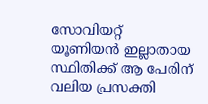സോവിയറ്റ്‌ യൂണിയന്‍ ഇല്ലാതായ സ്ഥിതിക്ക്‌ ആ പേരിന്‌ വലിയ പ്രസക്തി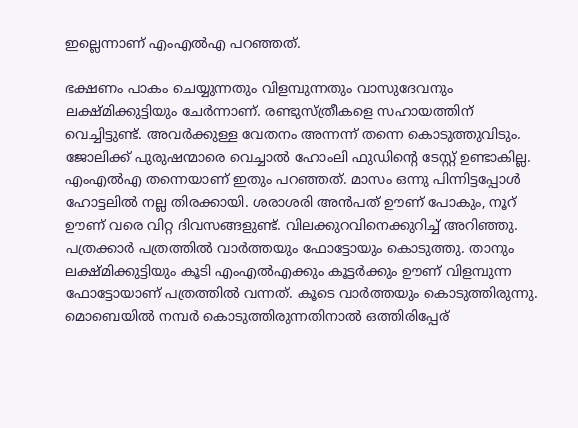ഇല്ലെന്നാണ്‌ എംഎല്‍എ പറഞ്ഞത്‌.

ഭക്ഷണം പാകം ചെയ്യുന്നതും വിളമ്പുന്നതും വാസുദേവനും ലക്ഷ്മിക്കുട്ടിയും ചേര്‍ന്നാണ്‌. രണ്ടുസ്ത്രീകളെ സഹായത്തിന്‌ വെച്ചിട്ടുണ്ട്‌. അവര്‍ക്കുള്ള വേതനം അന്നന്ന്‌ തന്നെ കൊടുത്തുവിടും. ജോലിക്ക്‌ പുരുഷന്മാരെ വെച്ചാല്‍ ഹോംലി ഫുഡിന്റെ ടേസ്റ്റ്‌ ഉണ്ടാകില്ല. എംഎല്‍എ തന്നെയാണ്‌ ഇതും പറഞ്ഞത്‌. മാസം ഒന്നു പിന്നിട്ടപ്പോള്‍ ഹോട്ടലില്‍ നല്ല തിരക്കായി. ശരാശരി അന്‍പത്‌ ഊണ്‌ പോകും, നൂറ്‌ ഊണ്‌ വരെ വിറ്റ ദിവസങ്ങളുണ്ട്‌. വിലക്കുറവിനെക്കുറിച്ച്‌ അറിഞ്ഞു. പത്രക്കാര്‍ പത്രത്തില്‍ വാര്‍ത്തയും ഫോട്ടോയും കൊടുത്തു. താനും ലക്ഷ്മിക്കുട്ടിയും കൂടി എംഎല്‍എക്കും കൂട്ടര്‍ക്കും ഊണ്‌ വിളമ്പുന്ന ഫോട്ടോയാണ്‌ പത്രത്തില്‍ വന്നത്‌. കൂടെ വാര്‍ത്തയും കൊടുത്തിരുന്നു. മൊബെയില്‍ നമ്പര്‍ കൊടുത്തിരുന്നതിനാല്‍ ഒത്തിരിപ്പേര്‌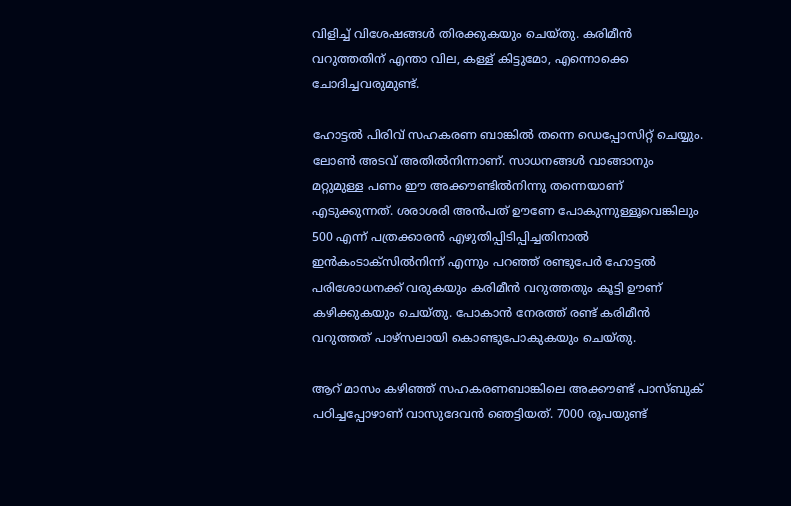വിളിച്ച്‌ വിശേഷങ്ങള്‍ തിരക്കുകയും ചെയ്തു. കരിമീന്‍ വറുത്തതിന്‌ എന്താ വില, കള്ള്‌ കിട്ടുമോ, എന്നൊക്കെ ചോദിച്ചവരുമുണ്ട്‌.

ഹോട്ടല്‍ പിരിവ്‌ സഹകരണ ബാങ്കില്‍ തന്നെ ഡെപ്പോസിറ്റ്‌ ചെയ്യും. ലോണ്‍ അടവ്‌ അതില്‍നിന്നാണ്‌. സാധനങ്ങള്‍ വാങ്ങാനും മറ്റുമുള്ള പണം ഈ അക്കൗണ്ടില്‍നിന്നു തന്നെയാണ്‌ എടുക്കുന്നത്‌. ശരാശരി അന്‍പത്‌ ഊണേ പോകുന്നുള്ളൂവെങ്കിലും 500 എന്ന്‌ പത്രക്കാരന്‍ എഴുതിപ്പിടിപ്പിച്ചതിനാല്‍ ഇന്‍കംടാക്സില്‍നിന്ന്‌ എന്നും പറഞ്ഞ്‌ രണ്ടുപേര്‍ ഹോട്ടല്‍ പരിശോധനക്ക്‌ വരുകയും കരിമീന്‍ വറുത്തതും കൂട്ടി ഊണ്‌ കഴിക്കുകയും ചെയ്തു. പോകാന്‍ നേരത്ത്‌ രണ്ട്‌ കരിമീന്‍ വറുത്തത്‌ പാഴ്സലായി കൊണ്ടുപോകുകയും ചെയ്തു.

ആറ്‌ മാസം കഴിഞ്ഞ്‌ സഹകരണബാങ്കിലെ അക്കൗണ്ട്‌ പാസ്ബുക്‌ പഠിച്ചപ്പോഴാണ്‌ വാസുദേവന്‍ ഞെട്ടിയത്‌. 7000 രൂപയുണ്ട്‌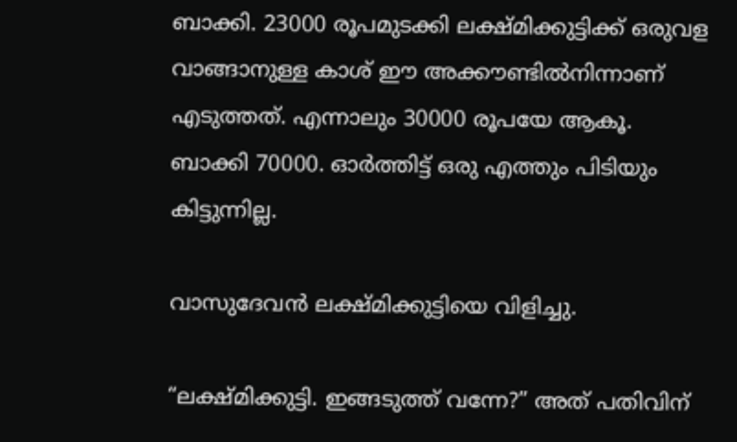ബാക്കി. 23000 രൂപമുടക്കി ലക്ഷ്മിക്കുട്ടിക്ക്‌ ഒരുവള വാങ്ങാനുള്ള കാശ്‌ ഈ അക്കൗണ്ടില്‍നിന്നാണ്‌ എടുത്തത്‌. എന്നാലും 30000 രൂപയേ ആകൂ. ബാക്കി 70000. ഓര്‍ത്തിട്ട്‌ ഒരു എത്തും പിടിയും കിട്ടുന്നില്ല.

വാസുദേവന്‍ ലക്ഷ്മിക്കുട്ടിയെ വിളിച്ചു.

“ലക്ഷ്മിക്കുട്ടി. ഇങ്ങടുത്ത്‌ വന്നേ?” അത്‌ പതിവിന്‌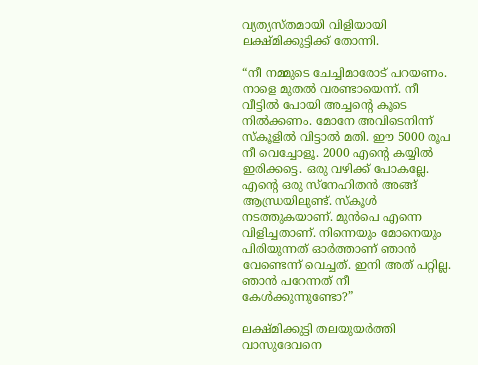വ്യത്യസ്തമായി വിളിയായി ലക്ഷ്മിക്കുട്ടിക്ക്‌ തോന്നി.

“നീ നമ്മുടെ ചേച്ചിമാരോട്‌ പറയണം. നാളെ മുതല്‍ വരണ്ടായെന്ന്‌. നീ വീട്ടില്‍ പോയി അച്ചന്റെ കൂടെ നില്‍ക്കണം. മോനേ അവിടെനിന്ന്‌ സ്കൂളില്‍ വിട്ടാല്‍ മതി. ഈ 5000 രൂപ നീ വെച്ചോളൂ. 2000 എന്റെ കയ്യില്‍ ഇരിക്കട്ടെ. ഒരു വഴിക്ക്‌ പോകല്ലേ. എന്റെ ഒരു സ്നേഹിതന്‍ അങ്ങ്‌ ആന്ധ്രയിലുണ്ട്‌. സ്കൂള്‍ നടത്തുകയാണ്‌. മുന്‍പെ എന്നെ വിളിച്ചതാണ്‌. നിന്നെയും മോനെയും പിരിയുന്നത്‌ ഓര്‍ത്താണ്‌ ഞാന്‍ വേണ്ടെന്ന്‌ വെച്ചത്‌. ഇനി അത്‌ പറ്റില്ല. ഞാന്‍ പറേന്നത്‌ നീ കേള്‍ക്കുന്നുണ്ടോ?”

ലക്ഷ്മിക്കുട്ടി തലയുയര്‍ത്തി വാസുദേവനെ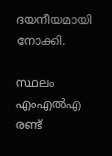ദയനീയമായി നോക്കി.

സ്ഥലം എംഎല്‍എ രണ്ട്‌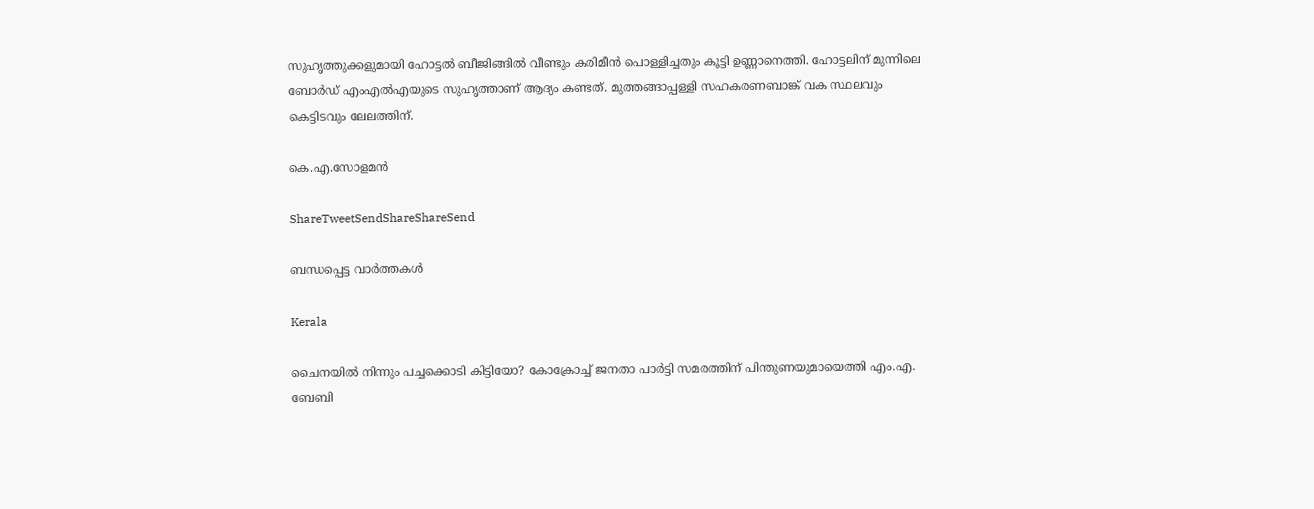സുഹൃത്തുക്കളുമായി ഹോട്ടല്‍ ബീജിങ്ങില്‍ വീണ്ടും കരിമീന്‍ പൊള്ളിച്ചതും കൂട്ടി ഉണ്ണാനെത്തി. ഹോട്ടലിന്‌ മുന്നിലെ ബോര്‍ഡ്‌ എംഎല്‍എയുടെ സുഹൃത്താണ്‌ ആദ്യം കണ്ടത്‌. മുത്തങ്ങാപ്പള്ളി സഹകരണബാങ്ക്‌ വക സ്ഥലവും കെട്ടിടവും ലേലത്തിന്‌.

കെ.എ.സോളമന്‍

ShareTweetSendShareShareSend

ബന്ധപ്പെട്ട വാര്‍ത്തകള്‍

Kerala

ചൈനയില്‍ നിന്നും പച്ചക്കൊടി കിട്ടിയോ? കോക്രോച്ച് ജനതാ പാര്‍ട്ടി സമരത്തിന് പിന്തുണയുമായെത്തി എം.എ. ബേബി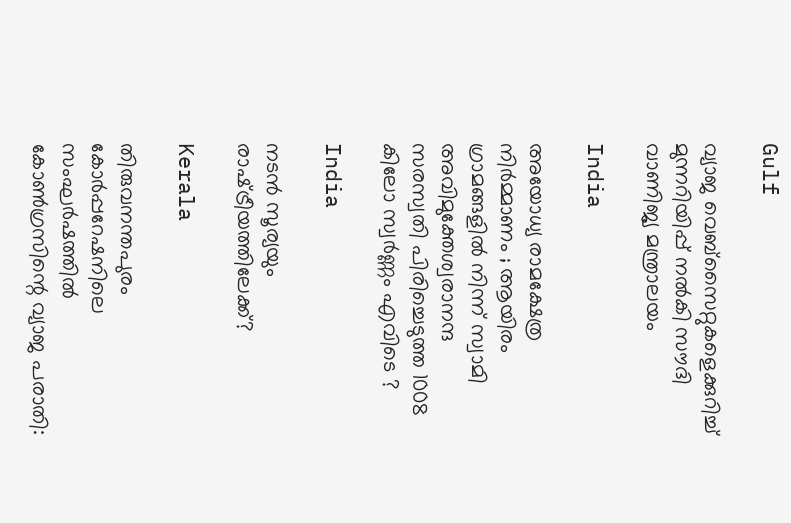Gulf

വ്യാജ വെബ്സൈറ്റുകളെക്കുറിച്ച് മുന്നറിയിപ്പ് നൽകി സൗദി വാണിജ്യ മന്ത്രാലയം

India

അയോധ്യ രാമക്ഷേത്ര നിർമ്മാണം ; ആയിരം ഗ്രാമങ്ങളിൽ നിന്ന് സ്വാമി അവിമുക്തേശ്വരാനന്ദ സരസ്വതി പിരിച്ചെടുത്ത 1008 കിലോ സ്വർണ്ണം എവിടെ ?

India

നടന്‍ സൂര്യയും രാഷ്‌ട്രീയത്തിലേക്ക്?

Kerala

തിരുവനന്തപുരം കോര്‍പ്പറേഷനിലെ സംഘര്‍ഷത്തില്‍ കോണ്‍ഗ്രസിന്റെ വ്യാജ പരാതി: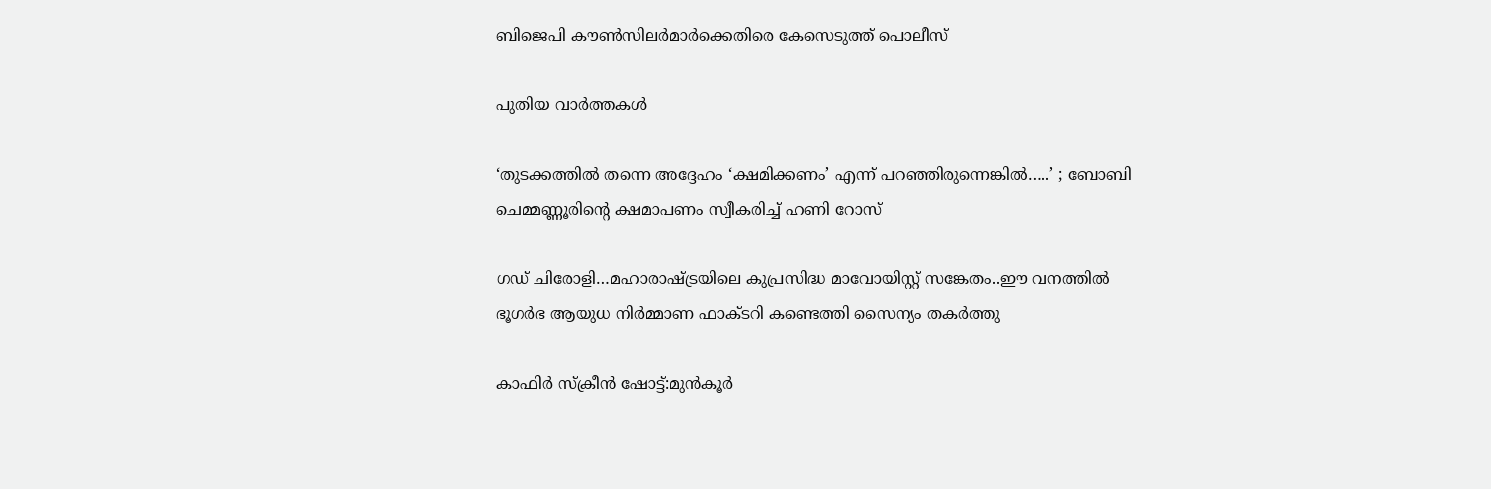ബിജെപി കൗണ്‍സിലര്‍മാര്‍ക്കെതിരെ കേസെടുത്ത് പൊലീസ്

പുതിയ വാര്‍ത്തകള്‍

‘തുടക്കത്തിൽ തന്നെ അദ്ദേഹം ‘ക്ഷമിക്കണം’ എന്ന് പറഞ്ഞിരുന്നെങ്കിൽ…..’ ; ബോബി ചെമ്മണ്ണൂരിന്റെ ക്ഷമാപണം സ്വീകരിച്ച് ഹണി റോസ്

ഗഡ് ചിരോളി…മഹാരാഷ്‌ട്രയിലെ കുപ്രസിദ്ധ മാവോയിസ്റ്റ് സങ്കേതം..ഈ വനത്തില്‍ ഭൂഗര്‍ഭ ആയുധ നിര്‍മ്മാണ ഫാക്ടറി കണ്ടെത്തി സൈന്യം തകര്‍ത്തു

കാഫിര്‍ സ്‌ക്രീന്‍ ഷോട്ട്:മുന്‍കൂര്‍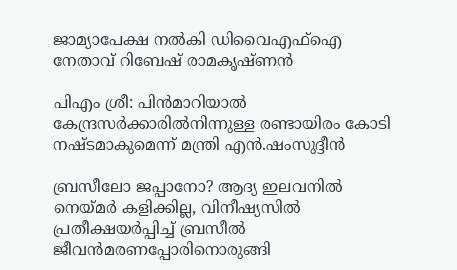ജാമ്യാപേക്ഷ നല്‍കി ഡിവൈഎഫ്‌ഐ നേതാവ് റിബേഷ് രാമകൃഷ്ണന്‍

പിഎം ശ്രീ: പിന്‍മാറിയാല്‍ കേന്ദ്രസര്‍ക്കാരില്‍നിന്നുള്ള രണ്ടായിരം കോടി നഷ്ടമാകുമെന്ന് മന്ത്രി എന്‍.ഷംസുദ്ദീന്‍

ബ്രസീലോ ജപ്പാനോ? ആദ്യ ഇലവനില്‍ നെയ്‌മര്‍ കളിക്കില്ല, വിനീഷ്യസില്‍ പ്രതീക്ഷയര്‍പ്പിച്ച് ബ്രസീല്‍ ജീവന്‍മരണപ്പോരിനൊരുങ്ങി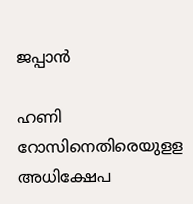ജപ്പാന്‍

ഹണി റോസിനെതിരെയുളള അധിക്ഷേപ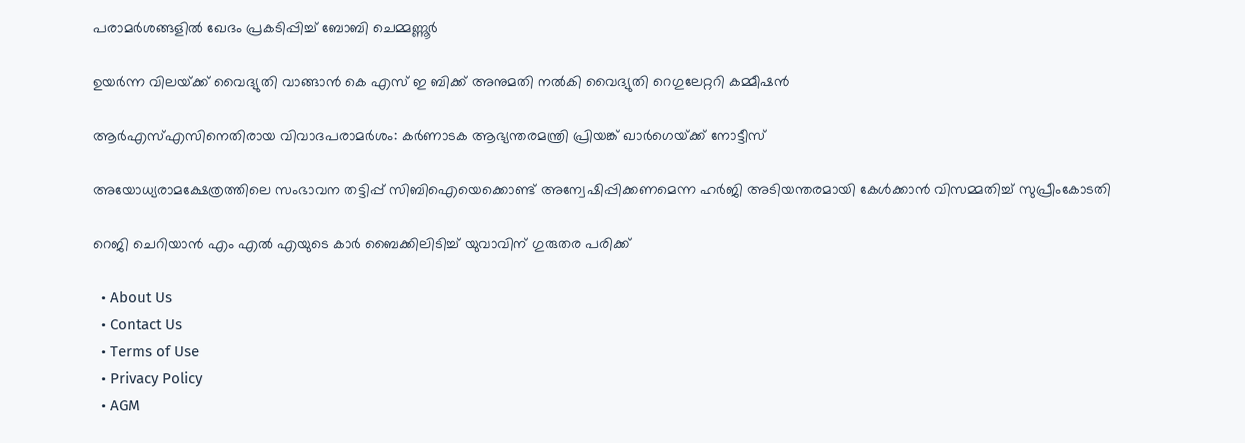പരാമര്‍ശങ്ങളില്‍ ഖേദം പ്രകടിപ്പിച്ച് ബോബി ചെമ്മണ്ണൂര്‍

ഉയര്‍ന്ന വിലയ്‌ക്ക് വൈദ്യുതി വാങ്ങാന്‍ കെ എസ് ഇ ബിക്ക് അനുമതി നല്‍കി വൈദ്യുതി റെഗുലേറ്ററി കമ്മീഷന്‍

ആര്‍എസ്എസിനെതിരായ വിവാദപരാമര്‍ശം: കര്‍ണാടക ആഭ്യന്തരമന്ത്രി പ്രിയങ്ക് ഖാര്‍ഗെയ്‌ക്ക് നോട്ടീസ്

അയോധ്യരാമക്ഷേത്രത്തിലെ സംഭാവന തട്ടിപ്പ് സിബിഐയെക്കൊണ്ട് അന്വേഷിപ്പിക്കണമെന്ന ഹര്‍ജി അടിയന്തരമായി കേള്‍ക്കാന്‍ വിസമ്മതിച്ച് സുപ്രീംകോടതി

റെജി ചെറിയാന്‍ എം എല്‍ എയുടെ കാര്‍ ബൈക്കിലിടിച്ച് യുവാവിന് ഗുരുതര പരിക്ക്

  • About Us
  • Contact Us
  • Terms of Use
  • Privacy Policy
  • AGM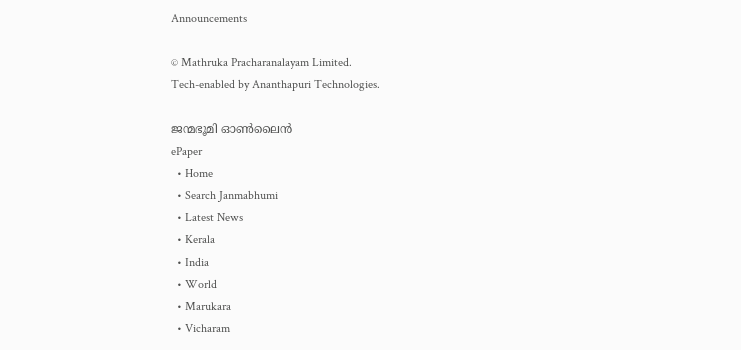Announcements

© Mathruka Pracharanalayam Limited.
Tech-enabled by Ananthapuri Technologies.

ജന്മഭൂമി ഓണ്‍ലൈന്‍
ePaper
  • Home
  • Search Janmabhumi
  • Latest News
  • Kerala
  • India
  • World
  • Marukara
  • Vicharam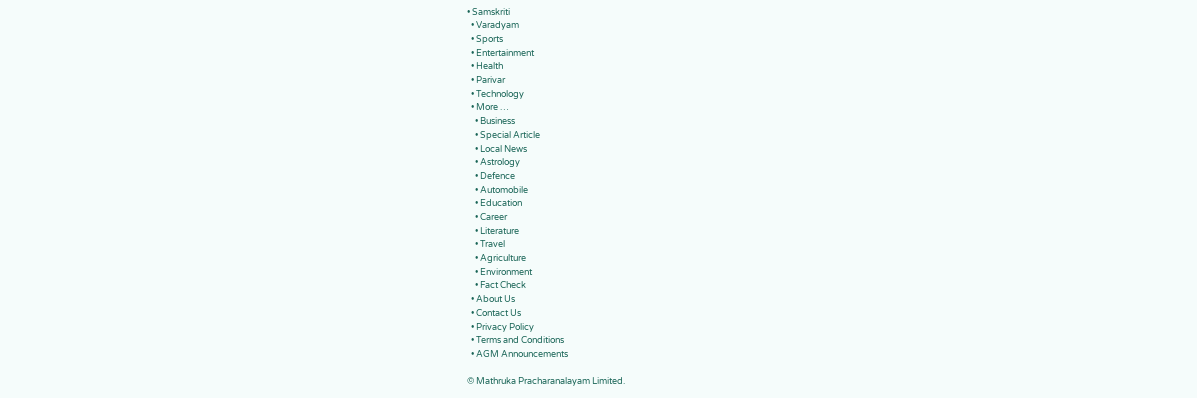• Samskriti
  • Varadyam
  • Sports
  • Entertainment
  • Health
  • Parivar
  • Technology
  • More …
    • Business
    • Special Article
    • Local News
    • Astrology
    • Defence
    • Automobile
    • Education
    • Career
    • Literature
    • Travel
    • Agriculture
    • Environment
    • Fact Check
  • About Us
  • Contact Us
  • Privacy Policy
  • Terms and Conditions
  • AGM Announcements

© Mathruka Pracharanalayam Limited.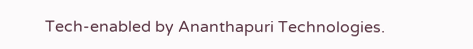Tech-enabled by Ananthapuri Technologies.